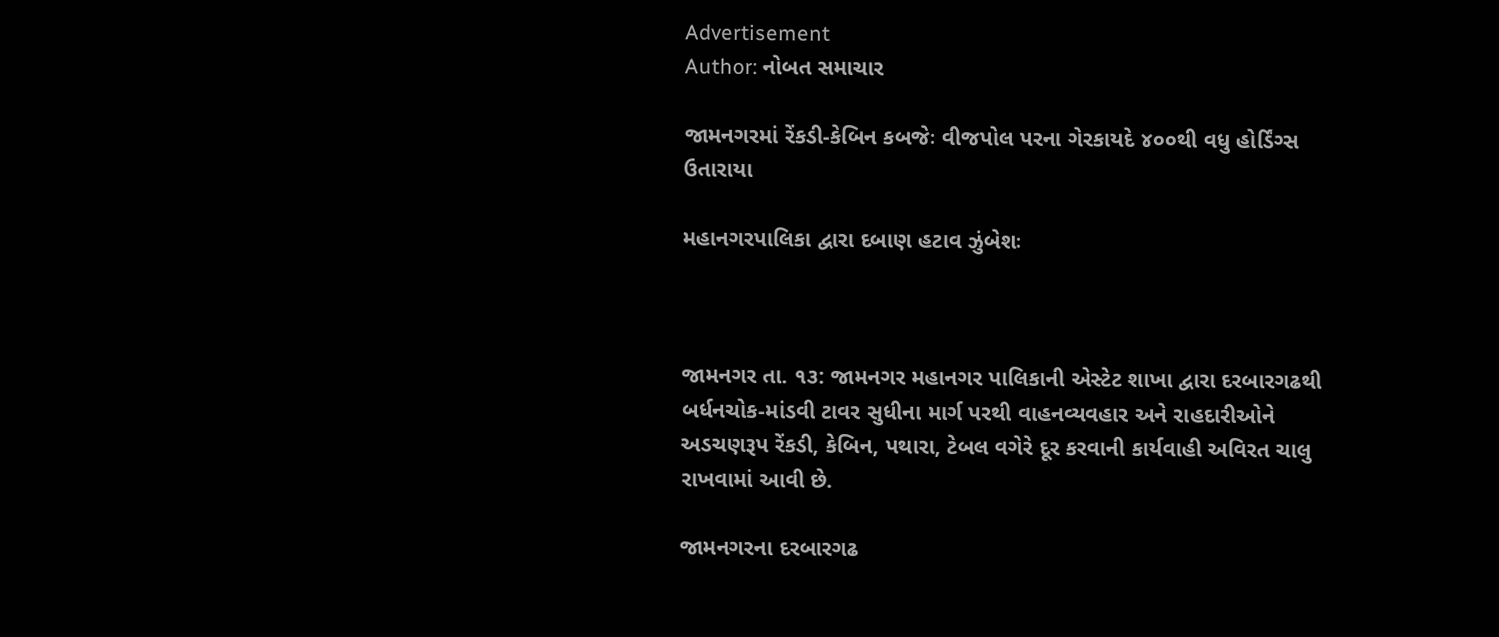Advertisement
Author: નોબત સમાચાર

જામનગરમાં રેંકડી-કેબિન કબજેઃ વીજપોલ પરના ગેરકાયદે ૪૦૦થી વધુ હોર્ડિંગ્સ ઉતારાયા

મહાનગરપાલિકા દ્વારા દબાણ હટાવ ઝુંબેશઃ



જામનગર તા. ૧૩: જામનગર મહાનગર પાલિકાની એસ્ટેટ શાખા દ્વારા દરબારગઢથી બર્ધનચોક-માંડવી ટાવર સુધીના માર્ગ પરથી વાહનવ્યવહાર અને રાહદારીઓને અડચણરૂપ રેંકડી, કેબિન, પથારા, ટેબલ વગેરે દૂર કરવાની કાર્યવાહી અવિરત ચાલુ રાખવામાં આવી છે.

જામનગરના દરબારગઢ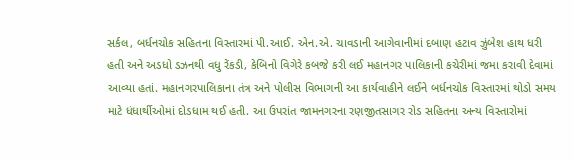સર્કલ, બર્ધનચોક સહિતના વિસ્તારમાં પી.આઈ. એન.એ. ચાવડાની આગેવાનીમાં દબાણ હટાવ ઝુંબેશ હાથ ધરી હતી અને અડધો ડઝનથી વધુ રેંકડી, કેબિનો વિગેરે કબજે કરી લઈ મહાનગર પાલિકાની કચેરીમાં જમા કરાવી દેવામાં આવ્યા હતાં. મહાનગરપાલિકાના તંત્ર અને પોલીસ વિભાગની આ કાર્યવાહીને લઈને બર્ધનચોક વિસ્તારમાં થોડો સમય માટે ધંધાર્થીઓમાં દોડધામ થઈ હતી. આ ઉપરાંત જામનગરના રણજીતસાગર રોડ સહિતના અન્ય વિસ્તારોમાં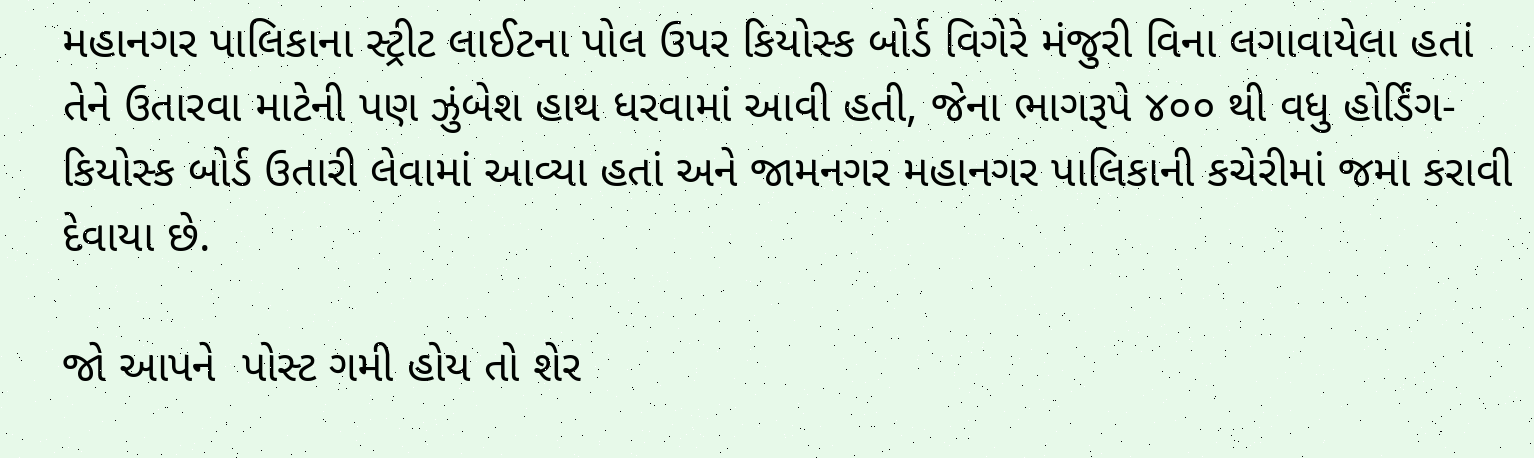મહાનગર પાલિકાના સ્ટ્રીટ લાઈટના પોલ ઉપર કિયોસ્ક બોર્ડ વિગેરે મંજુરી વિના લગાવાયેલા હતાં તેને ઉતારવા માટેની પણ ઝુંબેશ હાથ ધરવામાં આવી હતી, જેના ભાગરૂપે ૪૦૦ થી વધુ હોર્ડિંગ-કિયોસ્ક બોર્ડ ઉતારી લેવામાં આવ્યા હતાં અને જામનગર મહાનગર પાલિકાની કચેરીમાં જમા કરાવી દેવાયા છે.

જો આપને  પોસ્ટ ગમી હોય તો શેર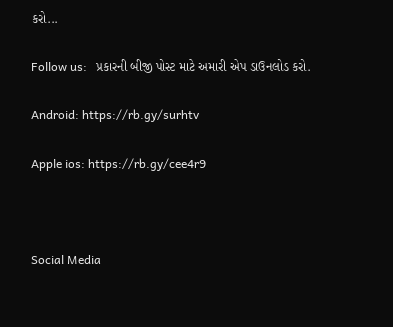કરો...

Follow us:   પ્રકારની બીજી પોસ્ટ માટે અમારી એપ ડાઉનલોડ કરો.

Android: https://rb.gy/surhtv

Apple ios: https://rb.gy/cee4r9



Social Media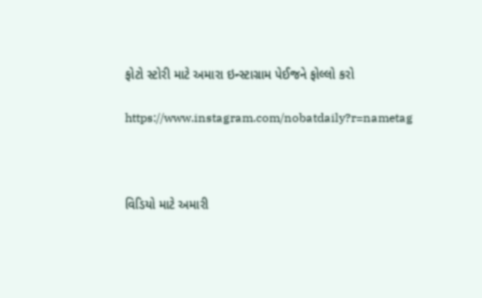ફોટો સ્ટોરી માટે અમારા ઇન્સ્ટાગ્રામ પેઈજને ફોલ્લો કરો

https://www.instagram.com/nobatdaily?r=nametag



વિડિયો માટે અમારી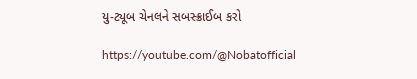યુ-ટ્યૂબ ચેનલને સબસ્ક્રાઈબ કરો

https://youtube.com/@Nobatofficial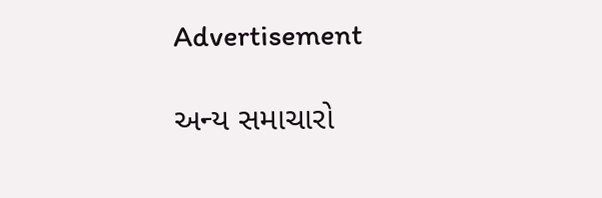Advertisement

અન્ય સમાચારો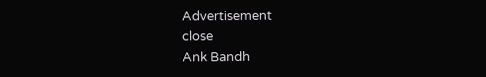Advertisement
close
Ank Bandh